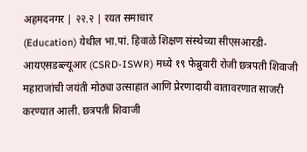अहमदनगर | २२.२ | रयत समाचार
(Education) येथील भा.पां. हिवाळे शिक्षण संस्थेच्या सीएसआरडी-आयएसडब्ल्यूआर (CSRD-ISWR) मध्ये १९ फेब्रुवारी रोजी छत्रपती शिवाजी महाराजांची जयंती मोठ्या उत्साहात आणि प्रेरणादायी वातावरणात साजरी करण्यात आली. छत्रपती शिवाजी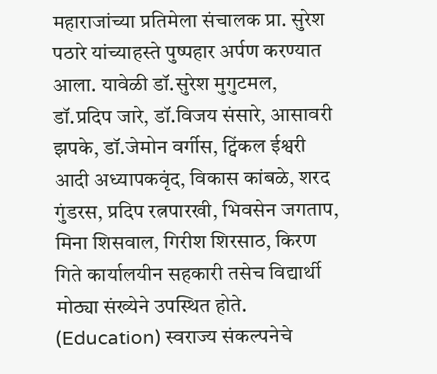महाराजांच्या प्रतिमेला संचालक प्रा. सुरेश पठारे यांच्याहस्ते पुष्पहार अर्पण करण्यात आला. यावेळी डॉ.सुरेश मुगुटमल, डॉ.प्रदिप जारे, डॉ.विजय संसारे, आसावरी झपके, डॉ.जेमोन वर्गीस, ट्विंकल ईश्वरी आदी अध्यापकवृंद, विकास कांबळे, शरद गुंडरस, प्रदिप रत्नपारखी, भिवसेन जगताप, मिना शिसवाल, गिरीश शिरसाठ, किरण गिते कार्यालयीन सहकारी तसेच विद्यार्थी मोठ्या संख्येने उपस्थित होते.
(Education) स्वराज्य संकल्पनेचे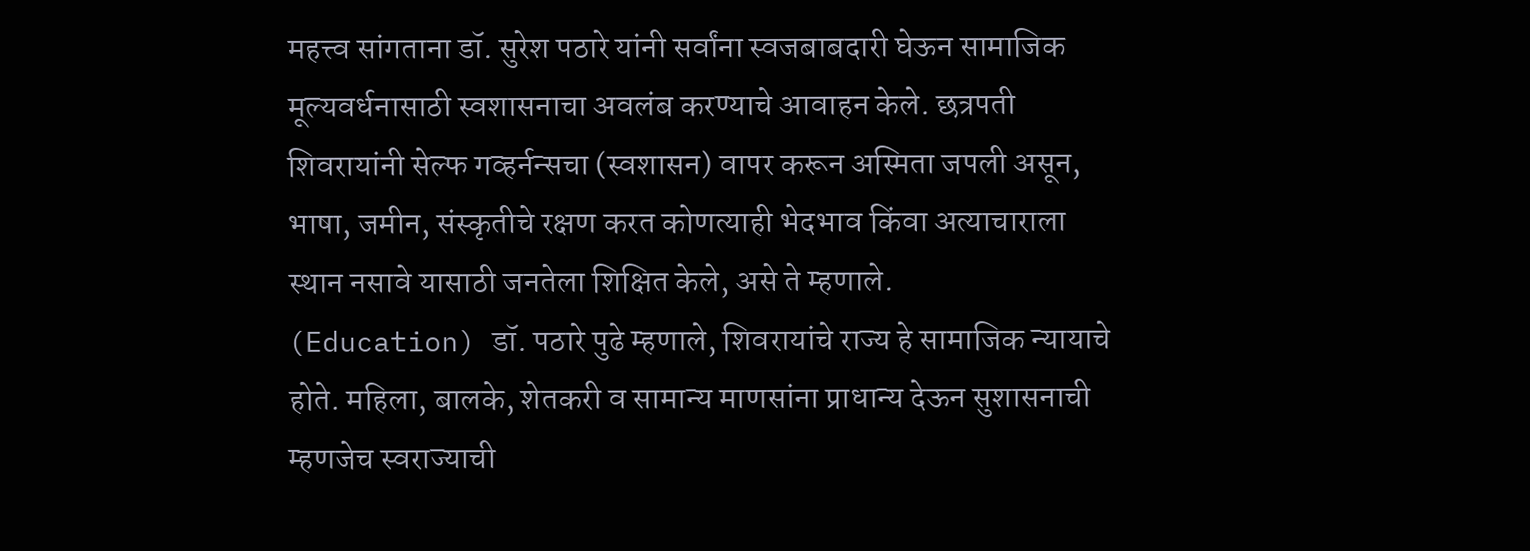महत्त्व सांगताना डॉ. सुरेश पठारे यांनी सर्वांना स्वजबाबदारी घेऊन सामाजिक मूल्यवर्धनासाठी स्वशासनाचा अवलंब करण्याचे आवाहन केले. छत्रपती शिवरायांनी सेल्फ गव्हर्नन्सचा (स्वशासन) वापर करून अस्मिता जपली असून, भाषा, जमीन, संस्कृतीचे रक्षण करत कोणत्याही भेदभाव किंवा अत्याचाराला स्थान नसावे यासाठी जनतेला शिक्षित केले, असे ते म्हणाले.
(Education) डॉ. पठारे पुढे म्हणाले, शिवरायांचे राज्य हे सामाजिक न्यायाचे होते. महिला, बालके, शेतकरी व सामान्य माणसांना प्राधान्य देऊन सुशासनाची म्हणजेच स्वराज्याची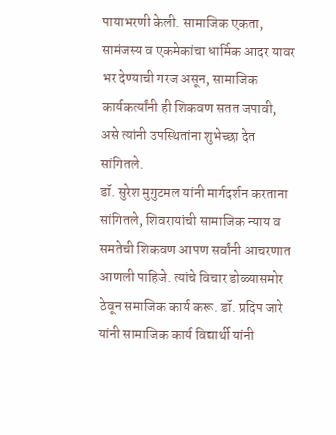पायाभरणी केली. सामाजिक एकता, सामंजस्य व एकमेकांचा धार्मिक आदर यावर भर देण्याची गरज असून, सामाजिक कार्यकर्त्यांनी ही शिकवण सतत जपावी, असे त्यांनी उपस्थितांना शुभेच्छा देत सांगितले.
डॉ. सुरेश मुगुटमल यांनी मार्गदर्शन करताना सांगितले, शिवरायांची सामाजिक न्याय व समतेची शिकवण आपण सर्वांनी आचरणात आणली पाहिजे. त्यांचे विचार डोळ्यासमोर ठेवून समाजिक कार्य करू. डॉ. प्रदिप जारे यांनी सामाजिक कार्य विद्यार्थी यांनी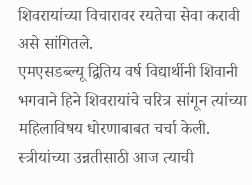शिवरायांच्या विचारावर रयतेचा सेवा करावी असे सांगितले.
एमएसडब्ल्यू द्वितिय वर्ष विद्यार्थीनी शिवानी भगवाने हिने शिवरायांचे चरित्र सांगून त्यांच्या महिलाविषय धोरणाबाबत चर्चा केली. स्त्रीयांच्या उन्नतीसाठी आज त्याची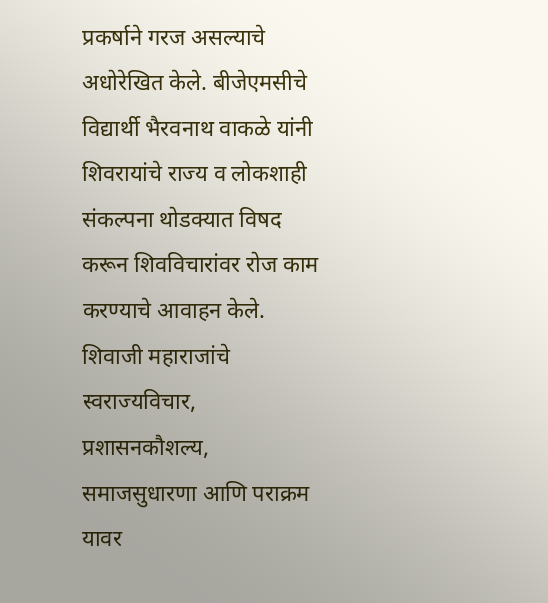प्रकर्षाने गरज असल्याचे अधोरेखित केले. बीजेएमसीचे विद्यार्थी भैरवनाथ वाकळे यांनी शिवरायांचे राज्य व लोकशाही संकल्पना थोडक्यात विषद करून शिवविचारांवर रोज काम करण्याचे आवाहन केले.
शिवाजी महाराजांचे स्वराज्यविचार, प्रशासनकौशल्य, समाजसुधारणा आणि पराक्रम यावर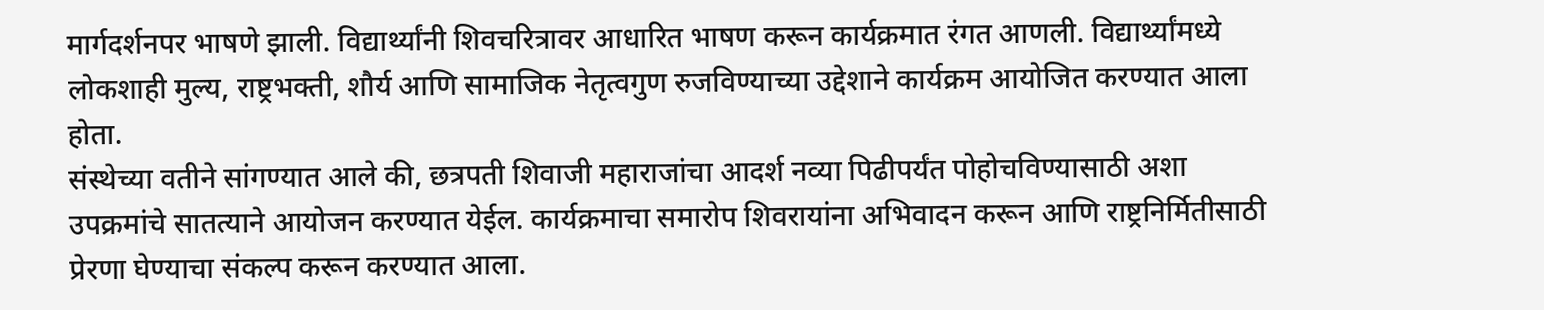मार्गदर्शनपर भाषणे झाली. विद्यार्थ्यांनी शिवचरित्रावर आधारित भाषण करून कार्यक्रमात रंगत आणली. विद्यार्थ्यांमध्ये लोकशाही मुल्य, राष्ट्रभक्ती, शौर्य आणि सामाजिक नेतृत्वगुण रुजविण्याच्या उद्देशाने कार्यक्रम आयोजित करण्यात आला होता.
संस्थेच्या वतीने सांगण्यात आले की, छत्रपती शिवाजी महाराजांचा आदर्श नव्या पिढीपर्यंत पोहोचविण्यासाठी अशा उपक्रमांचे सातत्याने आयोजन करण्यात येईल. कार्यक्रमाचा समारोप शिवरायांना अभिवादन करून आणि राष्ट्रनिर्मितीसाठी प्रेरणा घेण्याचा संकल्प करून करण्यात आला.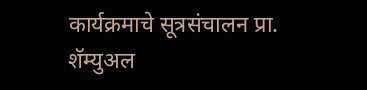कार्यक्रमाचे सूत्रसंचालन प्रा. शॅम्युअल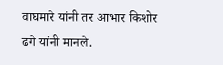वाघमारे यांनी तर आभार किशोर ढगे यांनी मानले.